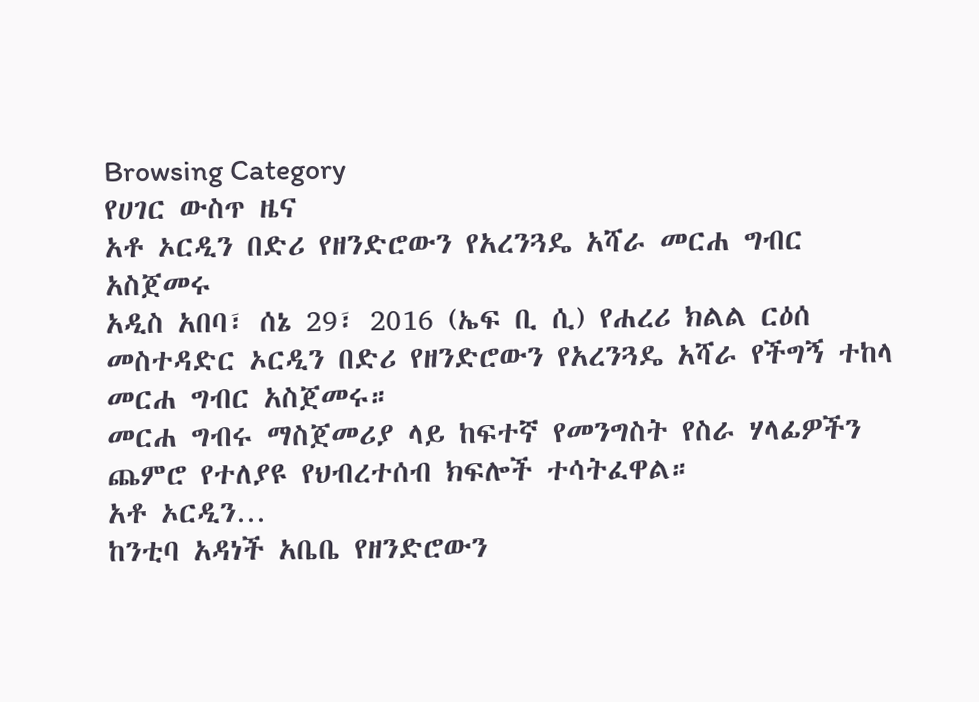Browsing Category
የሀገር ውስጥ ዜና
አቶ ኦርዲን በድሪ የዘንድሮውን የአረንጓዴ አሻራ መርሐ ግብር አስጀመሩ
አዲስ አበባ፣ ሰኔ 29፣ 2016 (ኤፍ ቢ ሲ) የሐረሪ ክልል ርዕሰ መስተዳድር ኦርዲን በድሪ የዘንድሮውን የአረንጓዴ አሻራ የችግኝ ተከላ መርሐ ግብር አስጀመሩ።
መርሐ ግብሩ ማስጀመሪያ ላይ ከፍተኛ የመንግስት የስራ ሃላፊዎችን ጨምሮ የተለያዩ የህብረተሰብ ክፍሎች ተሳትፈዋል።
አቶ ኦርዲን…
ከንቲባ አዳነች አቤቤ የዘንድሮውን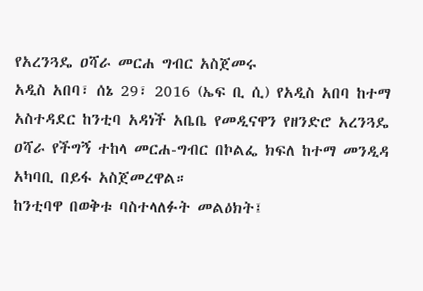የአረንጓዴ ዐሻራ መርሐ ግብር አስጀመሩ
አዲስ አበባ፣ ሰኔ 29፣ 2016 (ኤፍ ቢ ሲ) የአዲስ አበባ ከተማ አስተዳደር ከንቲባ አዳነች አቤቤ የመዲናዋን የዘንድሮ አረንጓዴ ዐሻራ የችግኝ ተከላ መርሐ-ግብር በኮልፌ ክፍለ ከተማ መንዲዳ አካባቢ በይፋ አስጀመረዋል።
ከንቲባዋ በወቅቱ ባስተላለፉት መልዕክት፤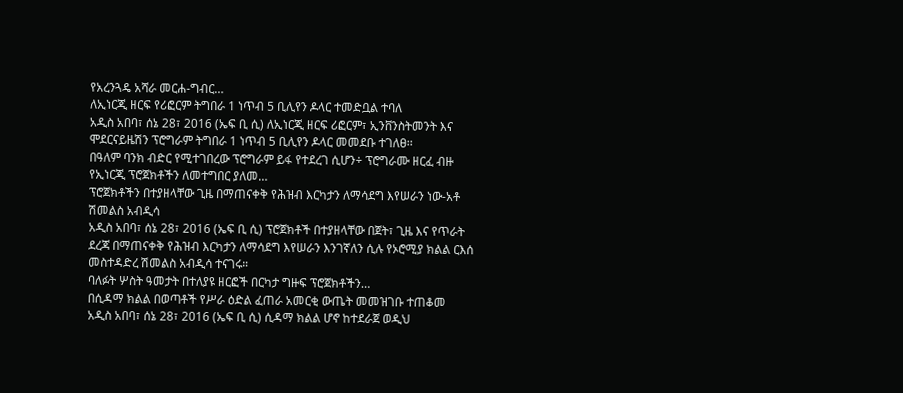የአረንጓዴ አሻራ መርሐ-ግብር…
ለኢነርጂ ዘርፍ የሪፎርም ትግበራ 1 ነጥብ 5 ቢሊየን ዶላር ተመድቧል ተባለ
አዲስ አበባ፣ ሰኔ 28፣ 2016 (ኤፍ ቢ ሲ) ለኢነርጂ ዘርፍ ሪፎርም፣ ኢንቨንስትመንት እና ሞደርናይዜሽን ፕሮግራም ትግበራ 1 ነጥብ 5 ቢሊየን ዶላር መመደቡ ተገለፀ፡፡
በዓለም ባንክ ብድር የሚተገበረው ፕሮግራም ይፋ የተደረገ ሲሆን÷ ፕሮግራሙ ዘርፈ ብዙ የኢነርጂ ፕሮጀክቶችን ለመተግበር ያለመ…
ፕሮጀክቶችን በተያዘላቸው ጊዜ በማጠናቀቅ የሕዝብ እርካታን ለማሳደግ እየሠራን ነው-አቶ ሽመልስ አብዲሳ
አዲስ አበባ፣ ሰኔ 28፣ 2016 (ኤፍ ቢ ሲ) ፕሮጀክቶች በተያዘላቸው በጀት፣ ጊዜ እና የጥራት ደረጃ በማጠናቀቅ የሕዝብ እርካታን ለማሳደግ እየሠራን እንገኛለን ሲሉ የኦሮሚያ ክልል ርእሰ መስተዳድረ ሽመልስ አብዲሳ ተናገሩ።
ባለፉት ሦስት ዓመታት በተለያዩ ዘርፎች በርካታ ግዙፍ ፕሮጀክቶችን…
በሲዳማ ክልል በወጣቶች የሥራ ዕድል ፈጠራ አመርቂ ውጤት መመዝገቡ ተጠቆመ
አዲስ አበባ፣ ሰኔ 28፣ 2016 (ኤፍ ቢ ሲ) ሲዳማ ክልል ሆኖ ከተደራጀ ወዲህ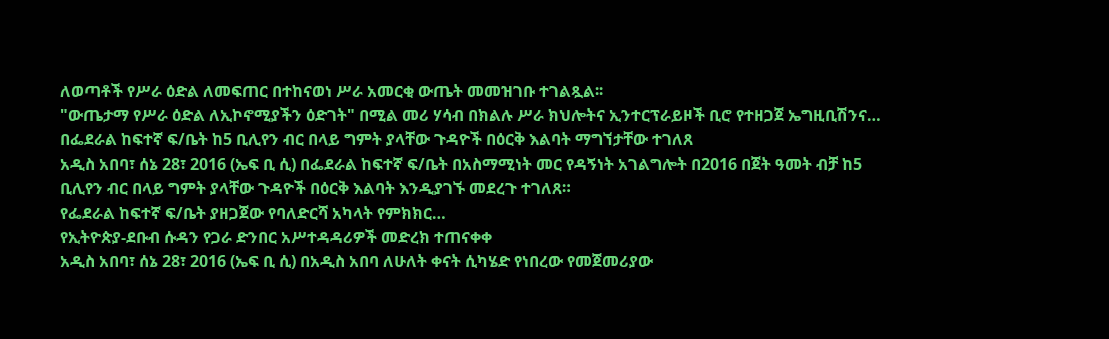ለወጣቶች የሥራ ዕድል ለመፍጠር በተከናወነ ሥራ አመርቂ ውጤት መመዝገቡ ተገልጿል፡፡
"ውጤታማ የሥራ ዕድል ለኢኮኖሚያችን ዕድገት" በሚል መሪ ሃሳብ በክልሉ ሥራ ክህሎትና ኢንተርፕራይዞች ቢሮ የተዘጋጀ ኤግዚቢሽንና…
በፌደራል ከፍተኛ ፍ/ቤት ከ5 ቢሊየን ብር በላይ ግምት ያላቸው ጉዳዮች በዕርቅ እልባት ማግኘታቸው ተገለጸ
አዲስ አበባ፣ ሰኔ 28፣ 2016 (ኤፍ ቢ ሲ) በፌደራል ከፍተኛ ፍ/ቤት በአስማሚነት መር የዳኝነት አገልግሎት በ2016 በጀት ዓመት ብቻ ከ5 ቢሊየን ብር በላይ ግምት ያላቸው ጉዳዮች በዕርቅ እልባት እንዲያገኙ መደረጉ ተገለጸ።
የፌደራል ከፍተኛ ፍ/ቤት ያዘጋጀው የባለድርሻ አካላት የምክክር…
የኢትዮጵያ-ደቡብ ሱዳን የጋራ ድንበር አሥተዳዳሪዎች መድረክ ተጠናቀቀ
አዲስ አበባ፣ ሰኔ 28፣ 2016 (ኤፍ ቢ ሲ) በአዲስ አበባ ለሁለት ቀናት ሲካሄድ የነበረው የመጀመሪያው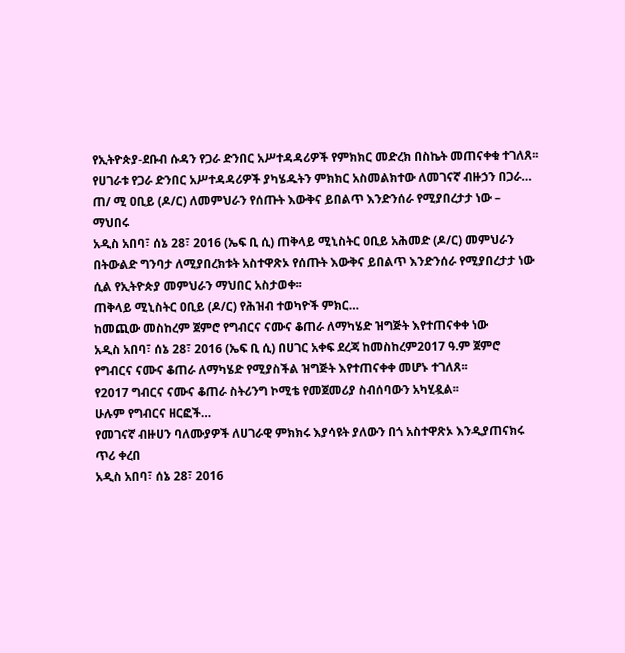የኢትዮጵያ-ደቡብ ሱዳን የጋራ ድንበር አሥተዳዳሪዎች የምክክር መድረክ በስኬት መጠናቀቁ ተገለጸ፡፡
የሀገራቱ የጋራ ድንበር አሥተዳዳሪዎች ያካሄዱትን ምክክር አስመልክተው ለመገናኛ ብዙኃን በጋራ…
ጠ/ ሚ ዐቢይ (ዶ/ር) ለመምህራን የሰጡት እውቅና ይበልጥ እንድንሰራ የሚያበረታታ ነው – ማህበሩ
አዲስ አበባ፣ ሰኔ 28፣ 2016 (ኤፍ ቢ ሲ) ጠቅላይ ሚኒስትር ዐቢይ አሕመድ (ዶ/ር) መምህራን በትውልድ ግንባታ ለሚያበረክቱት አስተዋጽኦ የሰጡት እውቅና ይበልጥ እንድንሰራ የሚያበረታታ ነው ሲል የኢትዮጵያ መምህራን ማህበር አስታወቀ፡፡
ጠቅላይ ሚኒስትር ዐቢይ (ዶ/ር) የሕዝብ ተወካዮች ምክር…
ከመጪው መስከረም ጀምሮ የግብርና ናሙና ቆጠራ ለማካሄድ ዝግጅት እየተጠናቀቀ ነው
አዲስ አበባ፣ ሰኔ 28፣ 2016 (ኤፍ ቢ ሲ) በሀገር አቀፍ ደረጃ ከመስከረም2017 ዓ.ም ጀምሮ የግብርና ናሙና ቆጠራ ለማካሄድ የሚያስችል ዝግጅት እየተጠናቀቀ መሆኑ ተገለጸ፡፡
የ2017 ግብርና ናሙና ቆጠራ ስትሪንግ ኮሚቴ የመጀመሪያ ስብሰባውን አካሂዷል፡፡
ሁሉም የግብርና ዘርፎች…
የመገናኛ ብዙሀን ባለሙያዎች ለሀገራዊ ምክክሩ እያሳዩት ያለውን በጎ አስተዋጽኦ እንዲያጠናክሩ ጥሪ ቀረበ
አዲስ አበባ፣ ሰኔ 28፣ 2016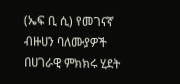(ኤፍ ቢ ሲ) የመገናኛ ብዙሀን ባለሙያዎች በሀገራዊ ምክክሩ ሂደት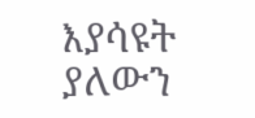እያሳዩት ያለውን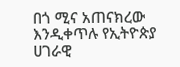በጎ ሚና አጠናክረው እንዲቀጥሉ የኢትዮጵያ ሀገራዊ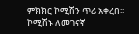ምክክር ኮሚሽን ጥሪ አቀረበ፡፡
ኮሚሽኑ ለመገናኛ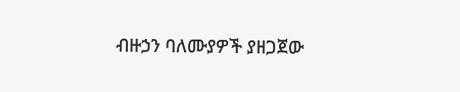ብዙኃን ባለሙያዎች ያዘጋጀው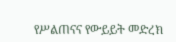የሥልጠናና የውይይት መድረክ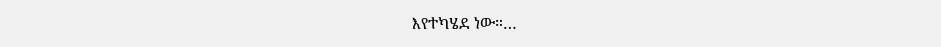እየተካሄደ ነው።…